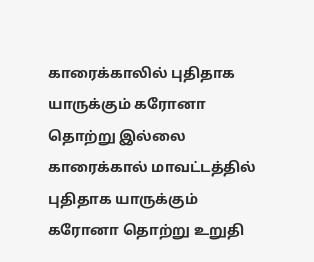காரைக்காலில் புதிதாக யாருக்கும் கரோனா தொற்று இல்லை
காரைக்கால் மாவட்டத்தில் புதிதாக யாருக்கும் கரோனா தொற்று உறுதி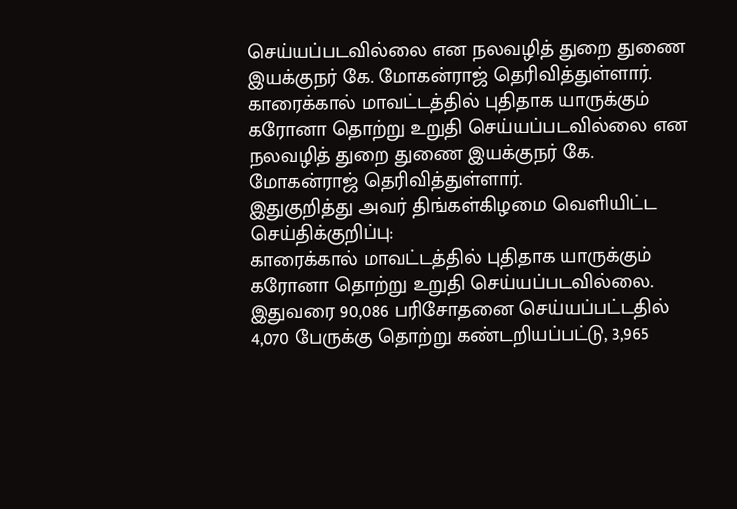செய்யப்படவில்லை என நலவழித் துறை துணை இயக்குநர் கே. மோகன்ராஜ் தெரிவித்துள்ளார்.
காரைக்கால் மாவட்டத்தில் புதிதாக யாருக்கும் கரோனா தொற்று உறுதி செய்யப்படவில்லை என நலவழித் துறை துணை இயக்குநர் கே. மோகன்ராஜ் தெரிவித்துள்ளார்.
இதுகுறித்து அவர் திங்கள்கிழமை வெளியிட்ட செய்திக்குறிப்பு:
காரைக்கால் மாவட்டத்தில் புதிதாக யாருக்கும் கரோனா தொற்று உறுதி செய்யப்படவில்லை. இதுவரை 90,086 பரிசோதனை செய்யப்பட்டதில் 4,070 பேருக்கு தொற்று கண்டறியப்பட்டு, 3,965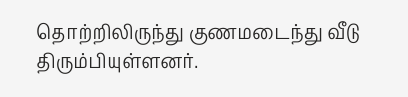தொற்றிலிருந்து குணமடைந்து வீடு திரும்பியுள்ளனர்.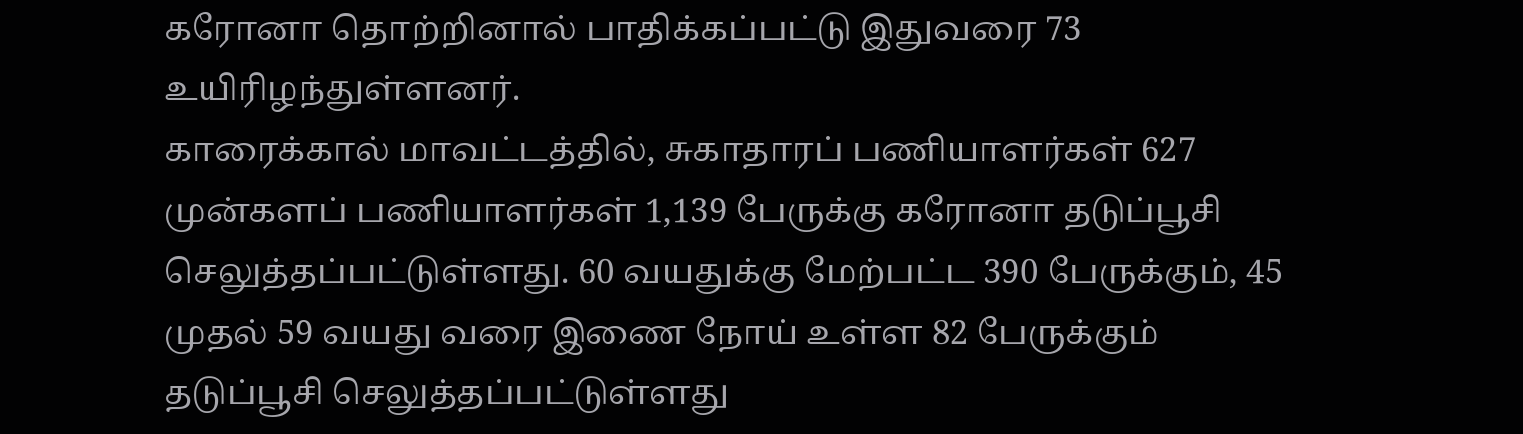கரோனா தொற்றினால் பாதிக்கப்பட்டு இதுவரை 73 உயிரிழந்துள்ளனர்.
காரைக்கால் மாவட்டத்தில், சுகாதாரப் பணியாளர்கள் 627 முன்களப் பணியாளர்கள் 1,139 பேருக்கு கரோனா தடுப்பூசி செலுத்தப்பட்டுள்ளது. 60 வயதுக்கு மேற்பட்ட 390 பேருக்கும், 45 முதல் 59 வயது வரை இணை நோய் உள்ள 82 பேருக்கும் தடுப்பூசி செலுத்தப்பட்டுள்ளது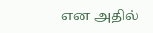என அதில்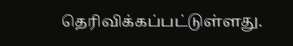தெரிவிக்கப்பட்டுள்ளது.